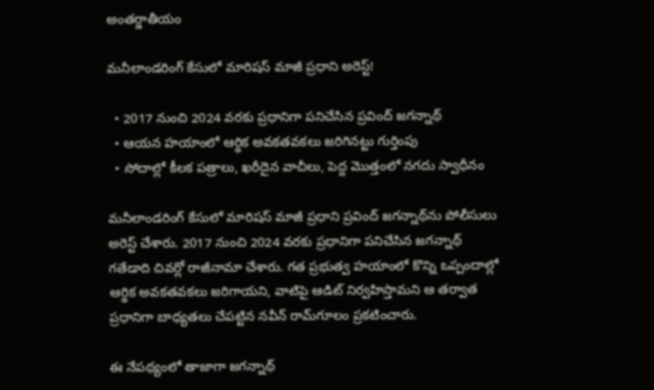అంతర్జాతీయం

మనీలాండరింగ్ కేసులో మారిషస్ మాజీ ప్రధాని అరెస్ట్!

  • 2017 నుంచి 2024 వరకు ప్రధానిగా పనిచేసిన ప్రవింద్ జగన్నాథ్
  • ఆయన హయాంలో ఆర్థిక అవకతవకలు జరిగినట్టు గుర్తింపు
  • సోదాల్లో కీలక పత్రాలు, ఖరీదైన వాచీలు, పెద్ద మొత్తంలో నగదు స్వాధీనం

మనీలాండరింగ్ కేసులో మారిషస్ మాజీ ప్రధాని ప్రవింద్ జగన్నాథ్‌ను పోలీసులు అరెస్ట్ చేశారు. 2017 నుంచి 2024 వరకు ప్రధానిగా పనిచేసిన జగన్నాథ్ గతేడాది చివర్లో రాజీనామా చేశారు. గత ప్రభుత్వ హయాంలో కొన్ని ఒప్పందాల్లో ఆర్థిక అవకతవకలు జరిగాయని, వాటిపై ఆడిట్ నిర్వహిస్తామని ఆ తర్వాత ప్రధానిగా బాధ్యతలు చేపట్టిన నవీన్ రామ్‌గూలం ప్రకటించారు.

ఈ నేపథ్యంలో తాజాగా జగన్నాథ్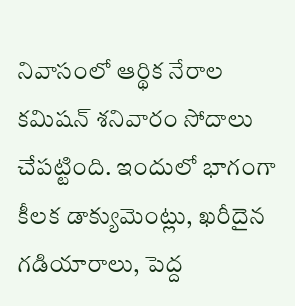నివాసంలో ఆర్థిక నేరాల కమిషన్ శనివారం సోదాలు చేపట్టింది. ఇందులో భాగంగా కీలక డాక్యుమెంట్లు, ఖరీదైన గడియారాలు, పెద్ద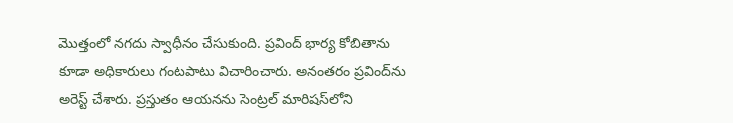మొత్తంలో నగదు స్వాధీనం చేసుకుంది. ప్రవింద్ భార్య కోబితాను కూడా అధికారులు గంటపాటు విచారించారు. అనంతరం ప్రవింద్‌ను అరెస్ట్ చేశారు. ప్రస్తుతం ఆయనను సెంట్రల్ మారిషస్‌లోని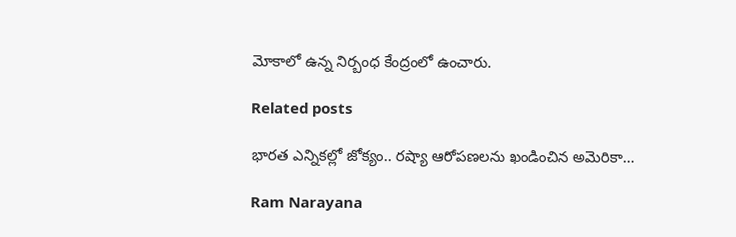మోకాలో ఉన్న నిర్బంధ కేంద్రంలో ఉంచారు.

Related posts

భారత ఎన్నికల్లో జోక్యం.. రష్యా ఆరోపణలను ఖండించిన అమెరికా…

Ram Narayana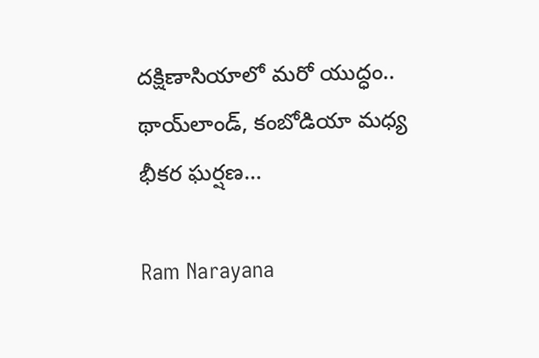దక్షిణాసియాలో మరో యుద్ధం.. థాయ్‌లాండ్, కంబోడియా మధ్య భీకర ఘర్షణ…

Ram Narayana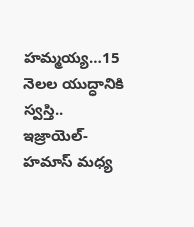హమ్మయ్య…15 నెలల యుద్ధానికి స్వస్తి.. ఇజ్రాయెల్-హమాస్ మధ్య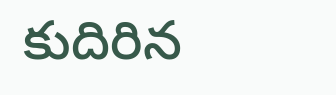కుదిరిన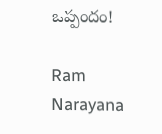ఒప్పందం!

Ram Narayana